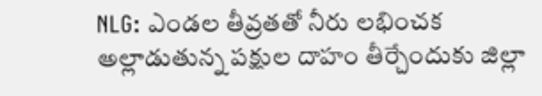NLG: ఎండల తీవ్రతతో నీరు లభించక అల్లాడుతున్న పక్షుల దాహం తీర్చేందుకు జిల్లా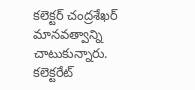కలెక్టర్ చంద్రశేఖర్ మానవత్వాన్ని చాటుకున్నారు. కలెక్టరేట్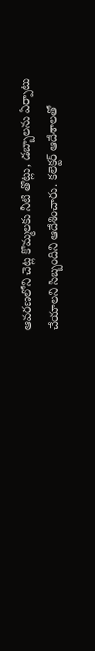ఆవరణలోని చెట్ల కొమ్మలకు నీటి తొట్లు, డబ్బాలను ఏర్పాటు చేయాలని సిబ్బందిని ఆదేశించారు. కలెక్టర్ ఆదేశాలతో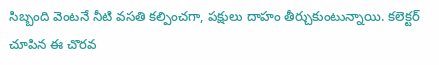సిబ్బంది వెంటనే నీటి వసతి కల్పించగా, పక్షులు దాహం తీర్చుకుంటున్నాయి. కలెక్టర్ చూపిన ఈ చొరవ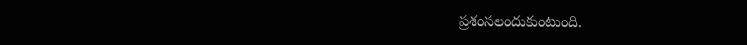ప్రశంసలందుకుంటుంది.